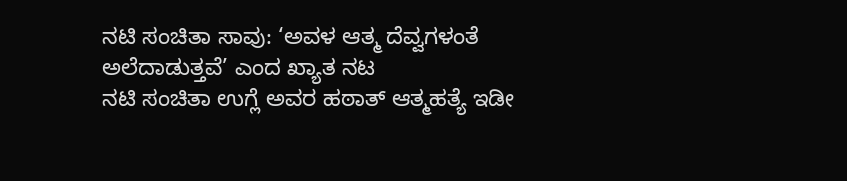ನಟಿ ಸಂಚಿತಾ ಸಾವು: ‘ಅವಳ ಆತ್ಮ ದೆವ್ವಗಳಂತೆ ಅಲೆದಾಡುತ್ತವೆ’ ಎಂದ ಖ್ಯಾತ ನಟ
ನಟಿ ಸಂಚಿತಾ ಉಗ್ಲೆ ಅವರ ಹಠಾತ್ ಆತ್ಮಹತ್ಯೆ ಇಡೀ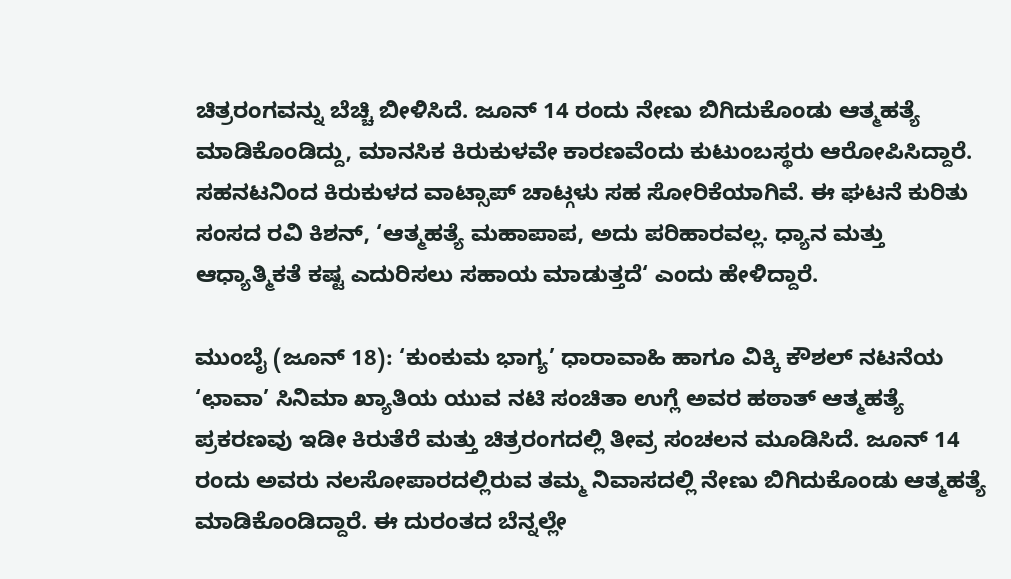ಚಿತ್ರರಂಗವನ್ನು ಬೆಚ್ಚಿ ಬೀಳಿಸಿದೆ. ಜೂನ್ 14 ರಂದು ನೇಣು ಬಿಗಿದುಕೊಂಡು ಆತ್ಮಹತ್ಯೆ ಮಾಡಿಕೊಂಡಿದ್ದು, ಮಾನಸಿಕ ಕಿರುಕುಳವೇ ಕಾರಣವೆಂದು ಕುಟುಂಬಸ್ಥರು ಆರೋಪಿಸಿದ್ದಾರೆ. ಸಹನಟನಿಂದ ಕಿರುಕುಳದ ವಾಟ್ಸಾಪ್ ಚಾಟ್ಗಳು ಸಹ ಸೋರಿಕೆಯಾಗಿವೆ. ಈ ಘಟನೆ ಕುರಿತು ಸಂಸದ ರವಿ ಕಿಶನ್, ‘ಆತ್ಮಹತ್ಯೆ ಮಹಾಪಾಪ, ಅದು ಪರಿಹಾರವಲ್ಲ. ಧ್ಯಾನ ಮತ್ತು ಆಧ್ಯಾತ್ಮಿಕತೆ ಕಷ್ಟ ಎದುರಿಸಲು ಸಹಾಯ ಮಾಡುತ್ತದೆ‘ ಎಂದು ಹೇಳಿದ್ದಾರೆ.

ಮುಂಬೈ (ಜೂನ್ 18): ‘ಕುಂಕುಮ ಭಾಗ್ಯ’ ಧಾರಾವಾಹಿ ಹಾಗೂ ವಿಕ್ಕಿ ಕೌಶಲ್ ನಟನೆಯ ‘ಛಾವಾ’ ಸಿನಿಮಾ ಖ್ಯಾತಿಯ ಯುವ ನಟಿ ಸಂಚಿತಾ ಉಗ್ಲೆ ಅವರ ಹಠಾತ್ ಆತ್ಮಹತ್ಯೆ ಪ್ರಕರಣವು ಇಡೀ ಕಿರುತೆರೆ ಮತ್ತು ಚಿತ್ರರಂಗದಲ್ಲಿ ತೀವ್ರ ಸಂಚಲನ ಮೂಡಿಸಿದೆ. ಜೂನ್ 14 ರಂದು ಅವರು ನಲಸೋಪಾರದಲ್ಲಿರುವ ತಮ್ಮ ನಿವಾಸದಲ್ಲಿ ನೇಣು ಬಿಗಿದುಕೊಂಡು ಆತ್ಮಹತ್ಯೆ ಮಾಡಿಕೊಂಡಿದ್ದಾರೆ. ಈ ದುರಂತದ ಬೆನ್ನಲ್ಲೇ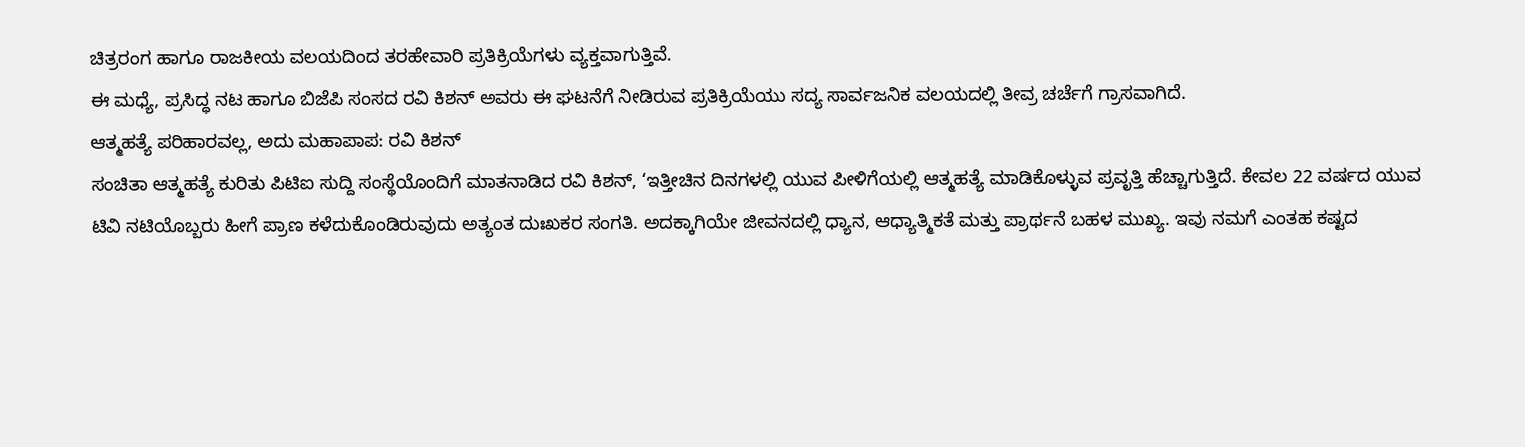ಚಿತ್ರರಂಗ ಹಾಗೂ ರಾಜಕೀಯ ವಲಯದಿಂದ ತರಹೇವಾರಿ ಪ್ರತಿಕ್ರಿಯೆಗಳು ವ್ಯಕ್ತವಾಗುತ್ತಿವೆ.
ಈ ಮಧ್ಯೆ, ಪ್ರಸಿದ್ಧ ನಟ ಹಾಗೂ ಬಿಜೆಪಿ ಸಂಸದ ರವಿ ಕಿಶನ್ ಅವರು ಈ ಘಟನೆಗೆ ನೀಡಿರುವ ಪ್ರತಿಕ್ರಿಯೆಯು ಸದ್ಯ ಸಾರ್ವಜನಿಕ ವಲಯದಲ್ಲಿ ತೀವ್ರ ಚರ್ಚೆಗೆ ಗ್ರಾಸವಾಗಿದೆ.
ಆತ್ಮಹತ್ಯೆ ಪರಿಹಾರವಲ್ಲ, ಅದು ಮಹಾಪಾಪ: ರವಿ ಕಿಶನ್
ಸಂಚಿತಾ ಆತ್ಮಹತ್ಯೆ ಕುರಿತು ಪಿಟಿಐ ಸುದ್ದಿ ಸಂಸ್ಥೆಯೊಂದಿಗೆ ಮಾತನಾಡಿದ ರವಿ ಕಿಶನ್, ‘ಇತ್ತೀಚಿನ ದಿನಗಳಲ್ಲಿ ಯುವ ಪೀಳಿಗೆಯಲ್ಲಿ ಆತ್ಮಹತ್ಯೆ ಮಾಡಿಕೊಳ್ಳುವ ಪ್ರವೃತ್ತಿ ಹೆಚ್ಚಾಗುತ್ತಿದೆ. ಕೇವಲ 22 ವರ್ಷದ ಯುವ ಟಿವಿ ನಟಿಯೊಬ್ಬರು ಹೀಗೆ ಪ್ರಾಣ ಕಳೆದುಕೊಂಡಿರುವುದು ಅತ್ಯಂತ ದುಃಖಕರ ಸಂಗತಿ. ಅದಕ್ಕಾಗಿಯೇ ಜೀವನದಲ್ಲಿ ಧ್ಯಾನ, ಆಧ್ಯಾತ್ಮಿಕತೆ ಮತ್ತು ಪ್ರಾರ್ಥನೆ ಬಹಳ ಮುಖ್ಯ. ಇವು ನಮಗೆ ಎಂತಹ ಕಷ್ಟದ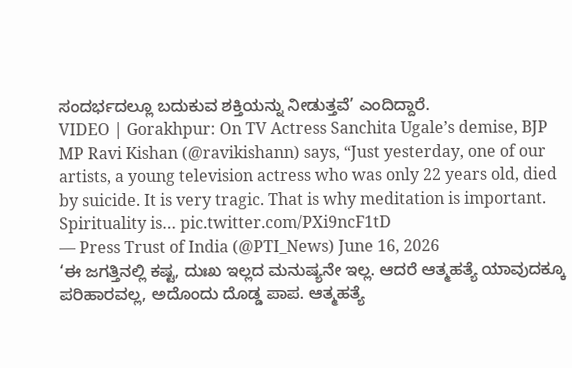ಸಂದರ್ಭದಲ್ಲೂ ಬದುಕುವ ಶಕ್ತಿಯನ್ನು ನೀಡುತ್ತವೆ’ ಎಂದಿದ್ದಾರೆ.
VIDEO | Gorakhpur: On TV Actress Sanchita Ugale’s demise, BJP MP Ravi Kishan (@ravikishann) says, “Just yesterday, one of our artists, a young television actress who was only 22 years old, died by suicide. It is very tragic. That is why meditation is important. Spirituality is… pic.twitter.com/PXi9ncF1tD
— Press Trust of India (@PTI_News) June 16, 2026
‘ಈ ಜಗತ್ತಿನಲ್ಲಿ ಕಷ್ಟ, ದುಃಖ ಇಲ್ಲದ ಮನುಷ್ಯನೇ ಇಲ್ಲ. ಆದರೆ ಆತ್ಮಹತ್ಯೆ ಯಾವುದಕ್ಕೂ ಪರಿಹಾರವಲ್ಲ, ಅದೊಂದು ದೊಡ್ಡ ಪಾಪ. ಆತ್ಮಹತ್ಯೆ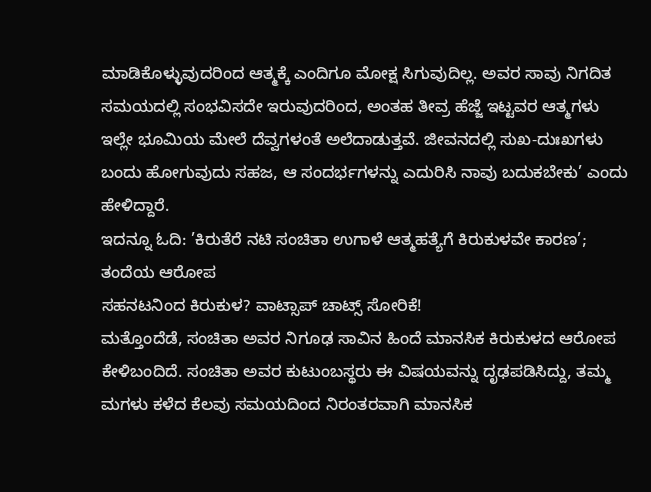ಮಾಡಿಕೊಳ್ಳುವುದರಿಂದ ಆತ್ಮಕ್ಕೆ ಎಂದಿಗೂ ಮೋಕ್ಷ ಸಿಗುವುದಿಲ್ಲ. ಅವರ ಸಾವು ನಿಗದಿತ ಸಮಯದಲ್ಲಿ ಸಂಭವಿಸದೇ ಇರುವುದರಿಂದ, ಅಂತಹ ತೀವ್ರ ಹೆಜ್ಜೆ ಇಟ್ಟವರ ಆತ್ಮಗಳು ಇಲ್ಲೇ ಭೂಮಿಯ ಮೇಲೆ ದೆವ್ವಗಳಂತೆ ಅಲೆದಾಡುತ್ತವೆ. ಜೀವನದಲ್ಲಿ ಸುಖ-ದುಃಖಗಳು ಬಂದು ಹೋಗುವುದು ಸಹಜ, ಆ ಸಂದರ್ಭಗಳನ್ನು ಎದುರಿಸಿ ನಾವು ಬದುಕಬೇಕು’ ಎಂದು ಹೇಳಿದ್ದಾರೆ.
ಇದನ್ನೂ ಓದಿ: ’ಕಿರುತೆರೆ ನಟಿ ಸಂಚಿತಾ ಉಗಾಳೆ ಆತ್ಮಹತ್ಯೆಗೆ ಕಿರುಕುಳವೇ ಕಾರಣ’; ತಂದೆಯ ಆರೋಪ
ಸಹನಟನಿಂದ ಕಿರುಕುಳ? ವಾಟ್ಸಾಪ್ ಚಾಟ್ಸ್ ಸೋರಿಕೆ!
ಮತ್ತೊಂದೆಡೆ, ಸಂಚಿತಾ ಅವರ ನಿಗೂಢ ಸಾವಿನ ಹಿಂದೆ ಮಾನಸಿಕ ಕಿರುಕುಳದ ಆರೋಪ ಕೇಳಿಬಂದಿದೆ. ಸಂಚಿತಾ ಅವರ ಕುಟುಂಬಸ್ಥರು ಈ ವಿಷಯವನ್ನು ದೃಢಪಡಿಸಿದ್ದು, ತಮ್ಮ ಮಗಳು ಕಳೆದ ಕೆಲವು ಸಮಯದಿಂದ ನಿರಂತರವಾಗಿ ಮಾನಸಿಕ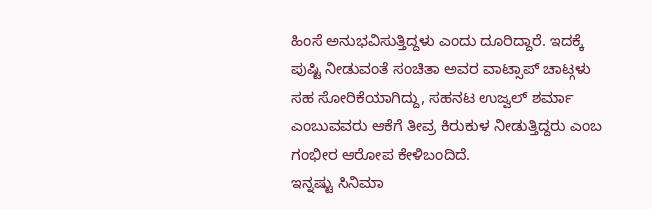ಹಿಂಸೆ ಅನುಭವಿಸುತ್ತಿದ್ದಳು ಎಂದು ದೂರಿದ್ದಾರೆ. ಇದಕ್ಕೆ ಪುಷ್ಟಿ ನೀಡುವಂತೆ ಸಂಚಿತಾ ಅವರ ವಾಟ್ಸಾಪ್ ಚಾಟ್ಗಳು ಸಹ ಸೋರಿಕೆಯಾಗಿದ್ದು, ಸಹನಟ ಉಜ್ವಲ್ ಶರ್ಮಾ ಎಂಬುವವರು ಆಕೆಗೆ ತೀವ್ರ ಕಿರುಕುಳ ನೀಡುತ್ತಿದ್ದರು ಎಂಬ ಗಂಭೀರ ಆರೋಪ ಕೇಳಿಬಂದಿದೆ.
ಇನ್ನಷ್ಟು ಸಿನಿಮಾ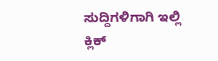ಸುದ್ದಿಗಳಿಗಾಗಿ ಇಲ್ಲಿ ಕ್ಲಿಕ್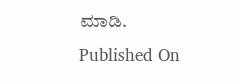ಮಾಡಿ.
Published On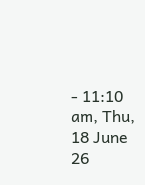- 11:10 am, Thu, 18 June 26